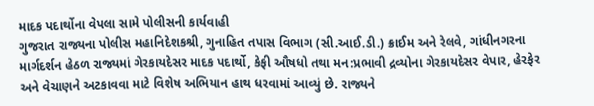માદક પદાર્થોના વેપલા સામે પોલીસની કાર્યવાહી
ગુજરાત રાજ્યના પોલીસ મહાનિદેશકશ્રી, ગુનાહિત તપાસ વિભાગ (સી.આઈ.ડી.) ક્રાઈમ અને રેલવે, ગાંધીનગરના માર્ગદર્શન હેઠળ રાજ્યમાં ગેરકાયદેસર માદક પદાર્થો, કેફી ઔષધો તથા મન:પ્રભાવી દ્રવ્યોના ગેરકાયદેસર વેપાર, હેરફેર અને વેચાણને અટકાવવા માટે વિશેષ અભિયાન હાથ ધરવામાં આવ્યું છે. રાજ્યને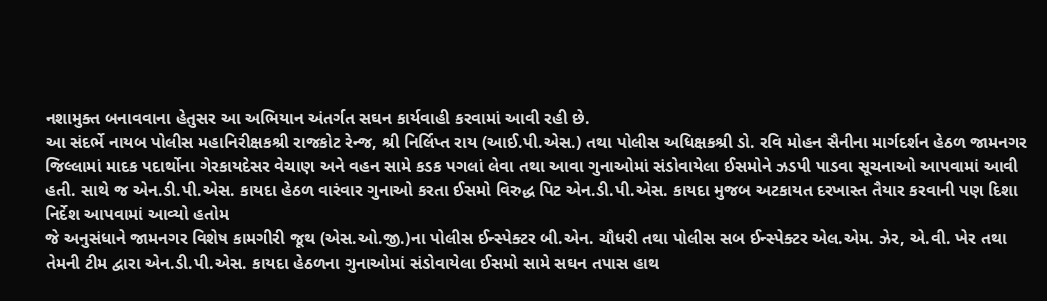નશામુક્ત બનાવવાના હેતુસર આ અભિયાન અંતર્ગત સઘન કાર્યવાહી કરવામાં આવી રહી છે.
આ સંદર્ભે નાયબ પોલીસ મહાનિરીક્ષકશ્રી રાજકોટ રેન્જ, શ્રી નિર્લિપ્ત રાય (આઈ.પી.એસ.) તથા પોલીસ અધિક્ષકશ્રી ડો. રવિ મોહન સૈનીના માર્ગદર્શન હેઠળ જામનગર જિલ્લામાં માદક પદાર્થોના ગેરકાયદેસર વેચાણ અને વહન સામે કડક પગલાં લેવા તથા આવા ગુનાઓમાં સંડોવાયેલા ઈસમોને ઝડપી પાડવા સૂચનાઓ આપવામાં આવી હતી. સાથે જ એન.ડી.પી.એસ. કાયદા હેઠળ વારંવાર ગુનાઓ કરતા ઈસમો વિરુદ્ધ પિટ એન.ડી.પી.એસ. કાયદા મુજબ અટકાયત દરખાસ્ત તૈયાર કરવાની પણ દિશા નિર્દેશ આપવામાં આવ્યો હતોમ
જે અનુસંધાને જામનગર વિશેષ કામગીરી જૂથ (એસ.ઓ.જી.)ના પોલીસ ઈન્સ્પેક્ટર બી.એન. ચૌધરી તથા પોલીસ સબ ઈન્સ્પેક્ટર એલ.એમ. ઝેર, એ.વી. ખેર તથા તેમની ટીમ દ્વારા એન.ડી.પી.એસ. કાયદા હેઠળના ગુનાઓમાં સંડોવાયેલા ઈસમો સામે સઘન તપાસ હાથ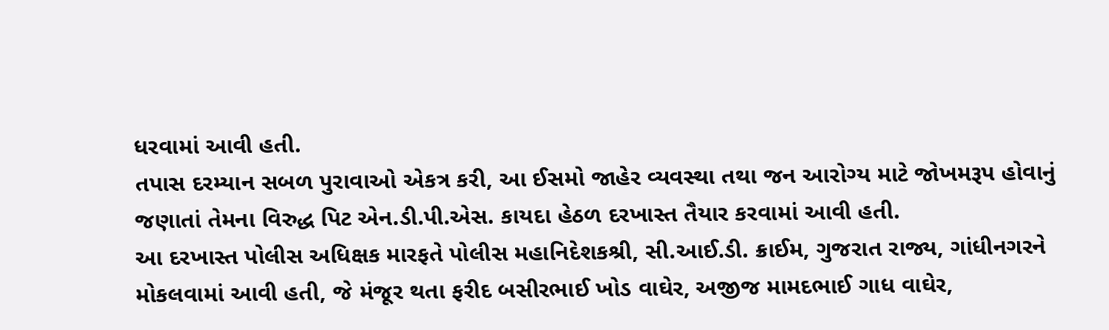ધરવામાં આવી હતી.
તપાસ દરમ્યાન સબળ પુરાવાઓ એકત્ર કરી, આ ઈસમો જાહેર વ્યવસ્થા તથા જન આરોગ્ય માટે જોખમરૂપ હોવાનું જણાતાં તેમના વિરુદ્ધ પિટ એન.ડી.પી.એસ. કાયદા હેઠળ દરખાસ્ત તૈયાર કરવામાં આવી હતી.
આ દરખાસ્ત પોલીસ અધિક્ષક મારફતે પોલીસ મહાનિદેશકશ્રી, સી.આઈ.ડી. ક્રાઈમ, ગુજરાત રાજ્ય, ગાંધીનગરને મોકલવામાં આવી હતી, જે મંજૂર થતા ફરીદ બસીરભાઈ ખોડ વાઘેર, અજીજ મામદભાઈ ગાધ વાઘેર,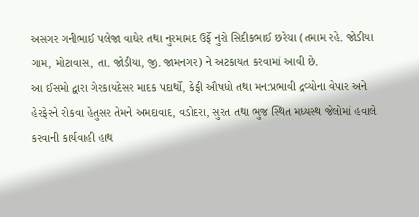અસગર ગનીભાઈ પલેજા વાઘેર તથા નુરમામદ ઉર્ફે નુરો સિદીકભાઈ છરેચા (તમામ રહે. જોડીયા ગામ, મોટાવાસ, તા. જોડીયા, જી. જામનગર) ને અટકાયત કરવામાં આવી છે.
આ ઈસમો દ્વારા ગેરકાયદેસર માદક પદાર્થો, કેફી ઔષધો તથા મન:પ્રભાવી દ્રવ્યોના વેપાર અને હેરફેરને રોકવા હેતુસર તેમને અમદાવાદ, વડોદરા, સુરત તથા ભુજ સ્થિત મધ્યસ્થ જેલોમાં હવાલે કરવાની કાર્યવાહી હાથ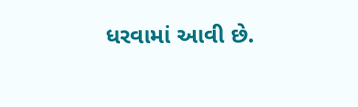ધરવામાં આવી છે.